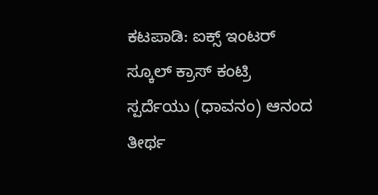ಕಟಪಾಡಿ: ಐಕ್ಸ್ ಇಂಟರ್ ಸ್ಕೂಲ್ ಕ್ರಾಸ್ ಕಂಟ್ರಿ ಸ್ಪರ್ದೆಯು (ಧಾವನಂ) ಆನಂದ ತೀರ್ಥ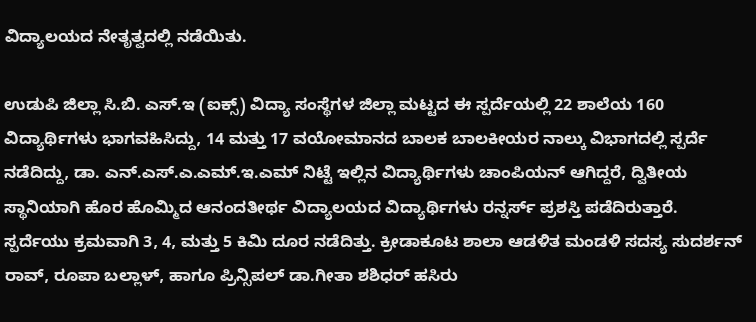ವಿದ್ಯಾಲಯದ ನೇತೃತ್ವದಲ್ಲಿ ನಡೆಯಿತು.

ಉಡುಪಿ ಜಿಲ್ಲಾ ಸಿ.ಬಿ. ಎಸ್.ಇ (ಐಕ್ಸ್) ವಿದ್ಯಾ ಸಂಸ್ಥೆಗಳ ಜಿಲ್ಲಾ ಮಟ್ಟದ ಈ ಸ್ಪರ್ದೆಯಲ್ಲಿ 22 ಶಾಲೆಯ 160 ವಿದ್ಯಾರ್ಥಿಗಳು ಭಾಗವಹಿಸಿದ್ದು, 14 ಮತ್ತು 17 ವಯೋಮಾನದ ಬಾಲಕ ಬಾಲಕೀಯರ ನಾಲ್ಕು ವಿಭಾಗದಲ್ಲಿ ಸ್ಪರ್ದೆ ನಡೆದಿದ್ದು, ಡಾ. ಎನ್.ಎಸ್.ಎ.ಎಮ್.ಇ.ಎಮ್ ನಿಟ್ಟೆ ಇಲ್ಲಿನ ವಿದ್ಯಾರ್ಥಿಗಳು ಚಾಂಪಿಯನ್ ಆಗಿದ್ದರೆ, ದ್ವಿತೀಯ ಸ್ಥಾನಿಯಾಗಿ ಹೊರ ಹೊಮ್ಮಿದ ಆನಂದತೀರ್ಥ ವಿದ್ಯಾಲಯದ ವಿದ್ಯಾರ್ಥಿಗಳು ರನ್ನರ್ಸ್ ಪ್ರಶಸ್ತಿ ಪಡೆದಿರುತ್ತಾರೆ. ಸ್ಪರ್ದೆಯು ಕ್ರಮವಾಗಿ 3, 4, ಮತ್ತು 5 ಕಿಮಿ ದೂರ ನಡೆದಿತ್ತು. ಕ್ರೀಡಾಕೂಟ ಶಾಲಾ ಆಡಳಿತ ಮಂಡಳಿ ಸದಸ್ಯ ಸುದರ್ಶನ್ ರಾವ್, ರೂಪಾ ಬಲ್ಲಾಳ್, ಹಾಗೂ ಪ್ರಿನ್ಸಿಪಲ್ ಡಾ.ಗೀತಾ ಶಶಿಧರ್ ಹಸಿರು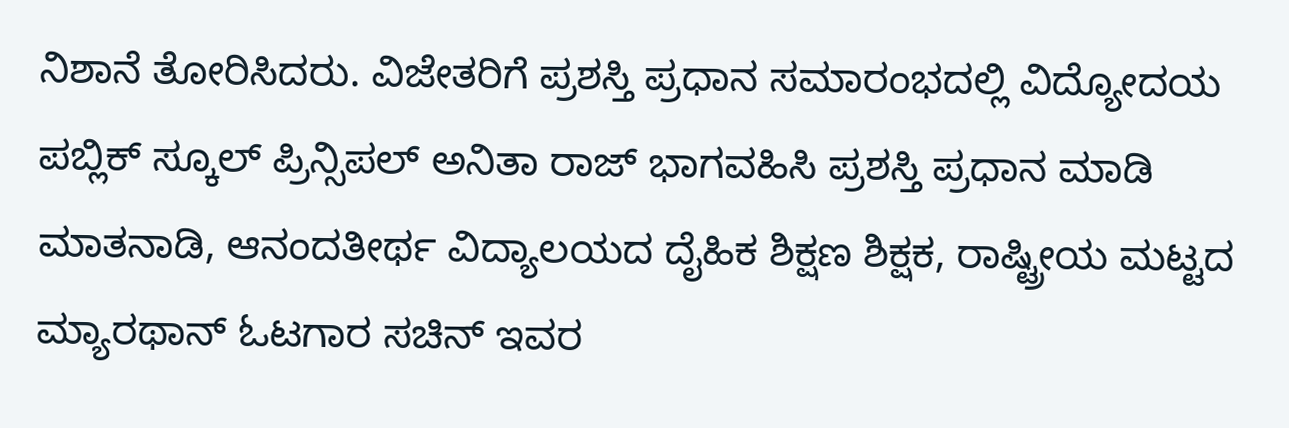ನಿಶಾನೆ ತೋರಿಸಿದರು. ವಿಜೇತರಿಗೆ ಪ್ರಶಸ್ತಿ ಪ್ರಧಾನ ಸಮಾರಂಭದಲ್ಲಿ ವಿದ್ಯೋದಯ ಪಬ್ಲಿಕ್ ಸ್ಕೂಲ್ ಪ್ರಿನ್ಸಿಪಲ್ ಅನಿತಾ ರಾಜ್ ಭಾಗವಹಿಸಿ ಪ್ರಶಸ್ತಿ ಪ್ರಧಾನ ಮಾಡಿ ಮಾತನಾಡಿ, ಆನಂದತೀರ್ಥ ವಿದ್ಯಾಲಯದ ದೈಹಿಕ ಶಿಕ್ಷಣ ಶಿಕ್ಷಕ, ರಾಷ್ಟ್ರೀಯ ಮಟ್ಟದ ಮ್ಯಾರಥಾನ್ ಓಟಗಾರ ಸಚಿನ್ ಇವರ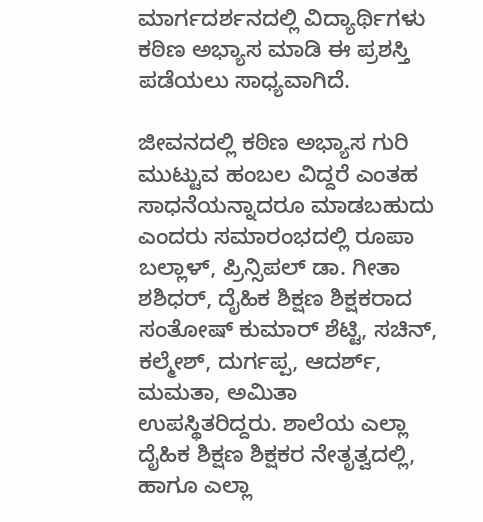ಮಾರ್ಗದರ್ಶನದಲ್ಲಿ ವಿದ್ಯಾರ್ಥಿಗಳು ಕಠಿಣ ಅಭ್ಯಾಸ ಮಾಡಿ ಈ ಪ್ರಶಸ್ತಿ ಪಡೆಯಲು ಸಾಧ್ಯವಾಗಿದೆ.

ಜೀವನದಲ್ಲಿ ಕಠಿಣ ಅಭ್ಯಾಸ ಗುರಿ ಮುಟ್ಟುವ ಹಂಬಲ ವಿದ್ದರೆ ಎಂತಹ ಸಾಧನೆಯನ್ನಾದರೂ ಮಾಡಬಹುದು ಎಂದರು ಸಮಾರಂಭದಲ್ಲಿ ರೂಪಾ ಬಲ್ಲಾಳ್, ಪ್ರಿನ್ಸಿಪಲ್ ಡಾ. ಗೀತಾ ಶಶಿಧರ್, ದೈಹಿಕ ಶಿಕ್ಷಣ ಶಿಕ್ಷಕರಾದ
ಸಂತೋಷ್ ಕುಮಾರ್ ಶೆಟ್ಟಿ, ಸಚಿನ್, ಕಲ್ಮೇಶ್, ದುರ್ಗಪ್ಪ, ಆದರ್ಶ್, ಮಮತಾ, ಅಮಿತಾ
ಉಪಸ್ಥಿತರಿದ್ದರು. ಶಾಲೆಯ ಎಲ್ಲಾ ದೈಹಿಕ ಶಿಕ್ಷಣ ಶಿಕ್ಷಕರ ನೇತೃತ್ವದಲ್ಲಿ, ಹಾಗೂ ಎಲ್ಲಾ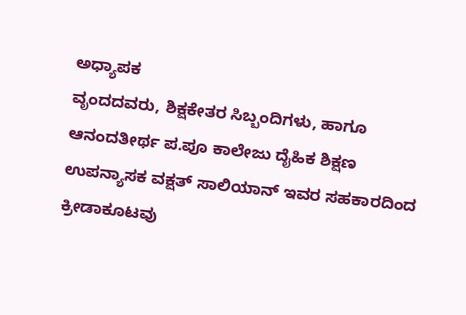ಅಧ್ಯಾಪಕ
ವೃಂದದವರು, ಶಿಕ್ಷಕೇತರ ಸಿಬ್ಬಂದಿಗಳು, ಹಾಗೂ ಆನಂದತೀರ್ಥ ಪ.ಪೂ ಕಾಲೇಜು ದೈಹಿಕ ಶಿಕ್ಷಣ
ಉಪನ್ಯಾಸಕ ವಕ್ಷತ್ ಸಾಲಿಯಾನ್ ಇವರ ಸಹಕಾರದಿಂದ ಕ್ರೀಡಾಕೂಟವು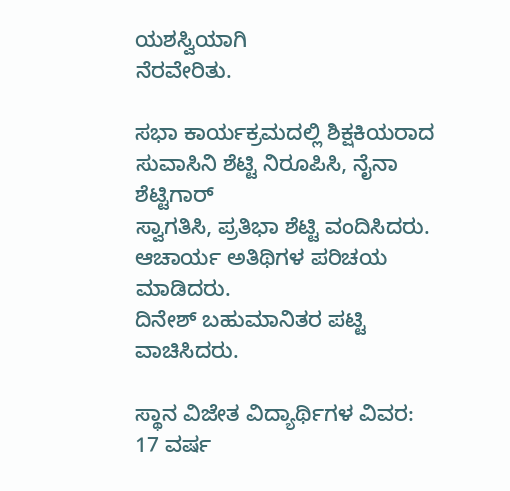ಯಶಸ್ವಿಯಾಗಿ
ನೆರವೇರಿತು.

ಸಭಾ ಕಾರ್ಯಕ್ರಮದಲ್ಲಿ ಶಿಕ್ಷಕಿಯರಾದ ಸುವಾಸಿನಿ ಶೆಟ್ಟಿ ನಿರೂಪಿಸಿ, ನೈನಾ ಶೆಟ್ಟಿಗಾರ್
ಸ್ವಾಗತಿಸಿ, ಪ್ರತಿಭಾ ಶೆಟ್ಟಿ ವಂದಿಸಿದರು. ಆಚಾರ್ಯ ಅತಿಥಿಗಳ ಪರಿಚಯ ಮಾಡಿದರು.
ದಿನೇಶ್ ಬಹುಮಾನಿತರ ಪಟ್ಟಿ ವಾಚಿಸಿದರು.

ಸ್ಥಾನ ವಿಜೇತ ವಿದ್ಯಾರ್ಥಿಗಳ ವಿವರ:
17 ವರ್ಷ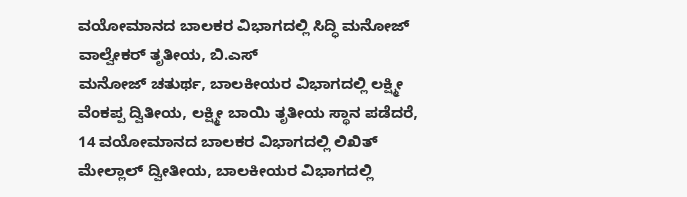ವಯೋಮಾನದ ಬಾಲಕರ ವಿಭಾಗದಲ್ಲಿ ಸಿದ್ಧಿ ಮನೋಜ್ ವಾಲ್ವೇಕರ್ ತೃತೀಯ, ಬಿ.ಎಸ್
ಮನೋಜ್ ಚತುರ್ಥ, ಬಾಲಕೀಯರ ವಿಭಾಗದಲ್ಲಿ ಲಕ್ಷ್ಮೀ ವೆಂಕಪ್ಪ ದ್ವಿತೀಯ, ಲಕ್ಷ್ಮೀ ಬಾಯಿ ತೃತೀಯ ಸ್ಥಾನ ಪಡೆದರೆ, 14 ವಯೋಮಾನದ ಬಾಲಕರ ವಿಭಾಗದಲ್ಲಿ ಲಿಖಿತ್ ಮೇಲ್ಲಾಲ್ ದ್ವೀತೀಯ, ಬಾಲಕೀಯರ ವಿಭಾಗದಲ್ಲಿ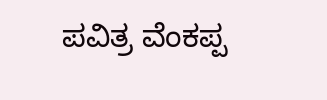ಪವಿತ್ರ ವೆಂಕಪ್ಪ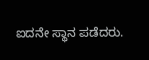ಐದನೇ ಸ್ಥಾನ ಪಡೆದರು.